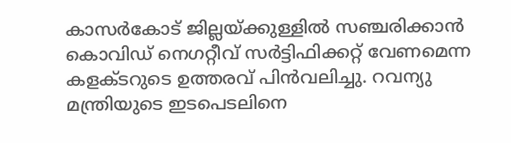കാസർകോട് ജില്ലയ്ക്കുള്ളിൽ സഞ്ചരിക്കാൻ കൊവിഡ് നെഗറ്റീവ് സർട്ടിഫിക്കറ്റ് വേണമെന്ന കളക്ടറുടെ ഉത്തരവ് പിൻവലിച്ചു. റവന്യു മന്ത്രിയുടെ ഇടപെടലിനെ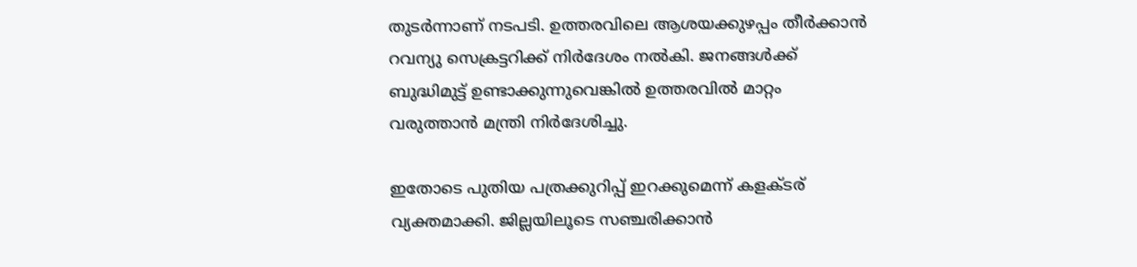തുടർന്നാണ് നടപടി. ഉത്തരവിലെ ആശയക്കുഴപ്പം തീർക്കാൻ റവന്യു സെക്രട്ടറിക്ക് നിർദേശം നൽകി. ജനങ്ങൾക്ക് ബുദ്ധിമുട്ട് ഉണ്ടാക്കുന്നുവെങ്കിൽ ഉത്തരവിൽ മാറ്റം വരുത്താൻ മന്ത്രി നിർദേശിച്ചു.

ഇതോടെ പുതിയ പത്രക്കുറിപ്പ് ഇറക്കുമെന്ന് കളക്ടര് വ്യക്തമാക്കി. ജില്ലയിലൂടെ സഞ്ചരിക്കാൻ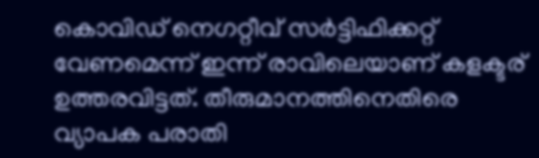കൊവിഡ് നെഗറ്റീവ് സർട്ടിഫിക്കറ്റ് വേണമെന്ന് ഇന്ന് രാവിലെയാണ് കളക്ടര് ഉത്തരവിട്ടത്. തീരുമാനത്തിനെതിരെ വ്യാപക പരാതി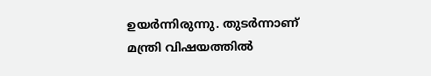ഉയർന്നിരുന്നു. തുടർന്നാണ് മന്ത്രി വിഷയത്തിൽ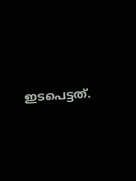ഇടപെട്ടത്.